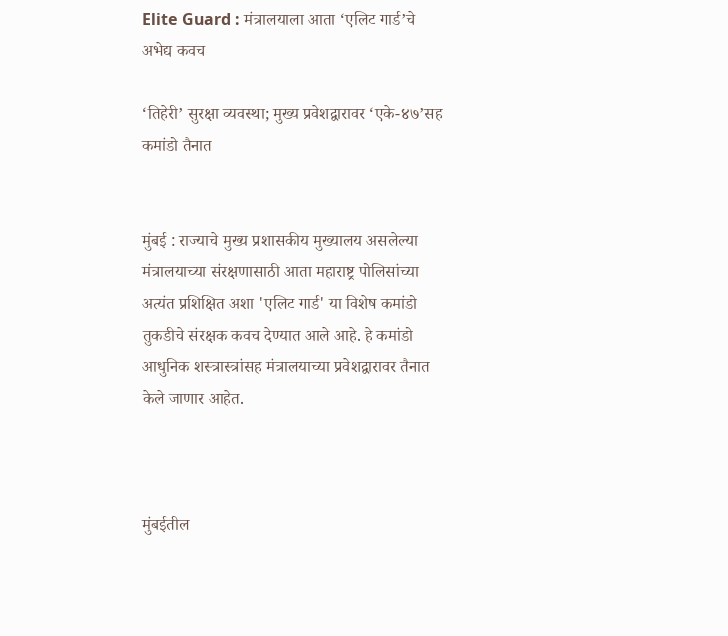Elite Guard : मंत्रालयाला आता ‘एलिट गार्ड’चे अभेद्य कवच

‘तिहेरी’ सुरक्षा व्यवस्था; मुख्य प्रवेशद्वारावर ‘एके-४७’सह कमांडो तैनात


मुंबई : राज्याचे मुख्य प्रशासकीय मुख्यालय असलेल्या मंत्रालयाच्या संरक्षणासाठी आता महाराष्ट्र पोलिसांच्या अत्यंत प्रशिक्षित अशा 'एलिट गार्ड' या विशेष कमांडो तुकडीचे संरक्षक कवच देण्यात आले आहे. हे कमांडो आधुनिक शस्त्रास्त्रांसह मंत्रालयाच्या प्रवेशद्वारावर तैनात केले जाणार आहेत.



मुंबईतील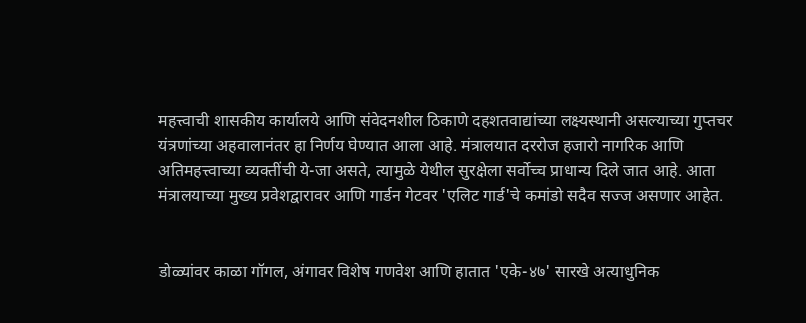महत्त्वाची शासकीय कार्यालये आणि संवेदनशील ठिकाणे दहशतवाद्यांच्या लक्ष्यस्थानी असल्याच्या गुप्तचर यंत्रणांच्या अहवालानंतर हा निर्णय घेण्यात आला आहे. मंत्रालयात दररोज हजारो नागरिक आणि अतिमहत्त्वाच्या व्यक्तींची ये-जा असते, त्यामुळे येथील सुरक्षेला सर्वोच्च प्राधान्य दिले जात आहे. आता मंत्रालयाच्या मुख्य प्रवेशद्वारावर आणि गार्डन गेटवर 'एलिट गार्ड'चे कमांडो सदैव सज्ज असणार आहेत.


डोळ्यांवर काळा गॉगल, अंगावर विशेष गणवेश आणि हातात 'एके-४७' सारखे अत्याधुनिक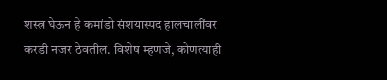शस्त्र घेऊन हे कमांडो संशयास्पद हालचालींवर करडी नजर ठेवतील. विशेष म्हणजे, कोणत्याही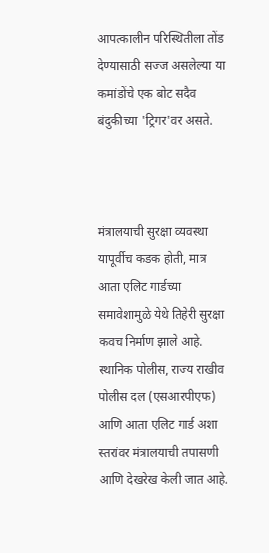आपत्कालीन परिस्थितीला तोंड देण्यासाठी सज्ज असलेल्या या कमांडोंचे एक बोट सदैव बंदुकीच्या 'ट्रिगर'वर असते.



मंत्रालयाची सुरक्षा व्यवस्था यापूर्वीच कडक होती, मात्र आता एलिट गार्डच्या समावेशामुळे येथे तिहेरी सुरक्षा कवच निर्माण झाले आहे. स्थानिक पोलीस, राज्य राखीव पोलीस दल (एसआरपीएफ) आणि आता एलिट गार्ड अशा स्तरांवर मंत्रालयाची तपासणी आणि देखरेख केली जात आहे.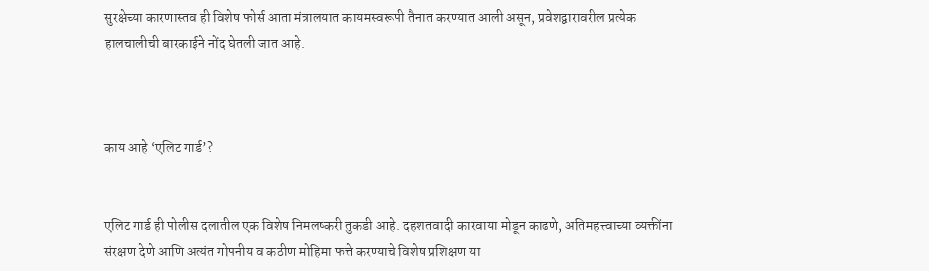सुरक्षेच्या कारणास्तव ही विशेष फोर्स आता मंत्रालयात कायमस्वरूपी तैनात करण्यात आली असून, प्रवेशद्वारावरील प्रत्येक हालचालीची बारकाईने नोंद घेतली जात आहे.



काय आहे ‘एलिट गार्ड’?


एलिट गार्ड ही पोलीस दलातील एक विशेष निमलष्करी तुकडी आहे. दहशतवादी कारवाया मोडून काढणे, अतिमहत्त्वाच्या व्यक्तींना संरक्षण देणे आणि अत्यंत गोपनीय व कठीण मोहिमा फत्ते करण्याचे विशेष प्रशिक्षण या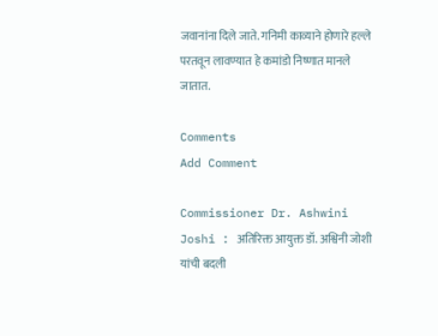जवानांना दिले जाते. गनिमी काव्याने होणारे हल्ले परतवून लावण्यात हे कमांडो निष्णात मानले जातात.

Comments
Add Comment

Commissioner Dr. Ashwini Joshi : अतिरिक्त आयुक्त डॉ. अश्विनी जोशी यांची बदली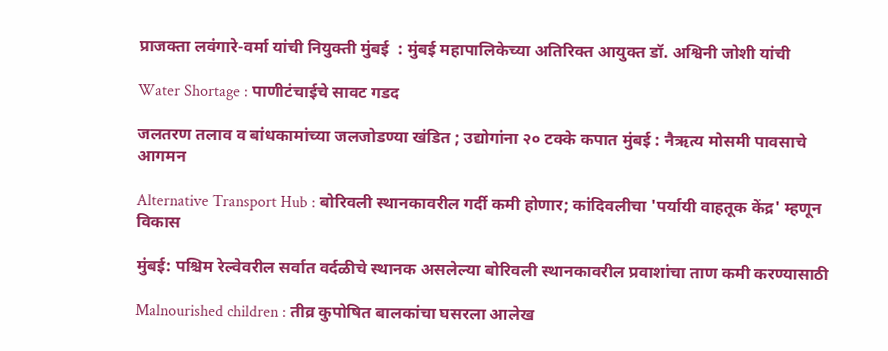प्राजक्ता लवंगारे-वर्मा यांची नियुक्ती मुंबई  : मुंबई महापालिकेच्या अतिरिक्त आयुक्त डॉ. अश्विनी जोशी यांची

Water Shortage : पाणीटंचाईचे सावट गडद

जलतरण तलाव व बांधकामांच्या जलजोडण्या खंडित ; उद्योगांना २० टक्के कपात मुंबई : नैऋत्य मोसमी पावसाचे आगमन

Alternative Transport Hub : बोरिवली स्थानकावरील गर्दी कमी होणार; कांदिवलीचा 'पर्यायी वाहतूक केंद्र' म्हणून विकास

मुंबई: पश्चिम रेल्वेवरील सर्वात वर्दळीचे स्थानक असलेल्या बोरिवली स्थानकावरील प्रवाशांचा ताण कमी करण्यासाठी

Malnourished children : तीव्र कुपोषित बालकांचा घसरला आलेख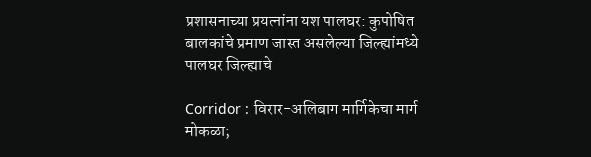प्रशासनाच्या प्रयत्नांना यश पालघर: कुपोषित बालकांचे प्रमाण जास्त असलेल्या जिल्ह्यांमध्ये पालघर जिल्ह्याचे

Corridor : विरार-अलिबाग मार्गिकेचा मार्ग मोकळा;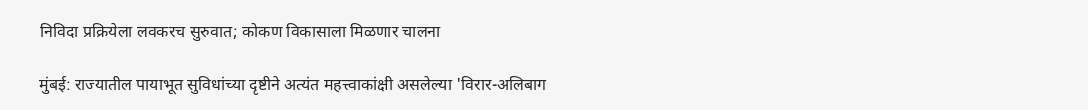निविदा प्रक्रियेला लवकरच सुरुवात; कोकण विकासाला मिळणार चालना

मुंबई: राज्यातील पायाभूत सुविधांच्या दृष्टीने अत्यंत महत्त्वाकांक्षी असलेल्या 'विरार-अलिबाग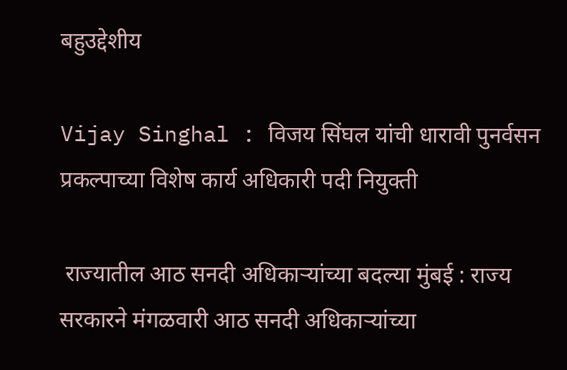बहुउद्देशीय

Vijay Singhal : विजय सिंघल यांची धारावी पुनर्वसन प्रकल्पाच्या विशेष कार्य अधिकारी पदी नियुक्ती

 राज्यातील आठ सनदी अधिकाऱ्यांच्या बदल्या मुंबई : राज्य सरकारने मंगळवारी आठ सनदी अधिकाऱ्यांच्या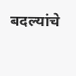बदल्यांचे